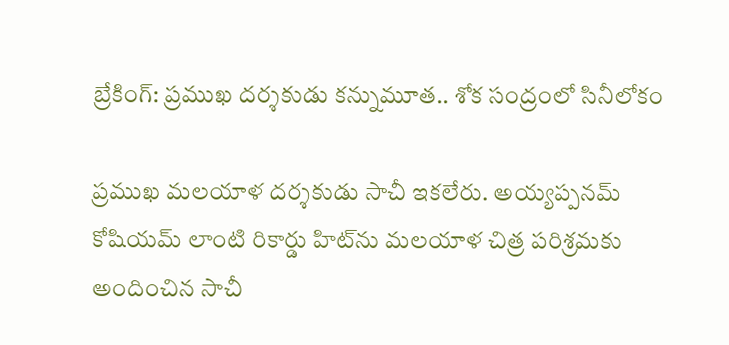బ్రేకింగ్: ప్రముఖ దర్శకుడు కన్నుమూత.. శోక సంద్రంలో సినీలోకం

ప్రముఖ మలయాళ దర్శకుడు సాచీ ఇకలేరు. అయ్యప్పనమ్ కోషియమ్ లాంటి రికార్డు హిట్‌ను మలయాళ చిత్ర పరిశ్రమకు అందించిన సాచీ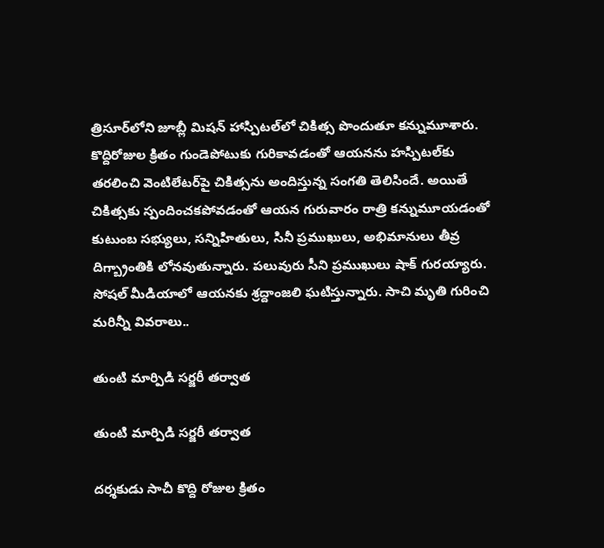త్రిసూర్‌లోని జూబ్లీ మిషన్ హాస్పిటల్‌లో చికిత్స పొందుతూ కన్నుమూశారు. కొద్దిరోజుల క్రితం గుండెపోటుకు గురికావడంతో ఆయనను హస్పిటల్‌కు తరలించి వెంటిలేటర్‌పై చికిత్సను అందిస్తున్న సంగతి తెలిసిందే. అయితే చికిత్సకు స్పందించకపోవడంతో ఆయన గురువారం రాత్రి కన్నుమూయడంతో కుటుంబ సభ్యులు, సన్నిహితులు, సినీ ప్రముఖులు, అభిమానులు తీవ్ర దిగ్బ్రాంతికి లోనవుతున్నారు. పలువురు సీని ప్రముఖులు షాక్ గురయ్యారు. సోషల్ మీడియాలో ఆయనకు శ్రద్దాంజలి ఘటిస్తున్నారు. సాచి మృతి గురించి మరిన్నీ వివరాలు..

తుంటి మార్పిడి సర్జరీ తర్వాత

తుంటి మార్పిడి సర్జరీ తర్వాత

దర్శకుడు సాచీ కొద్ది రోజుల క్రితం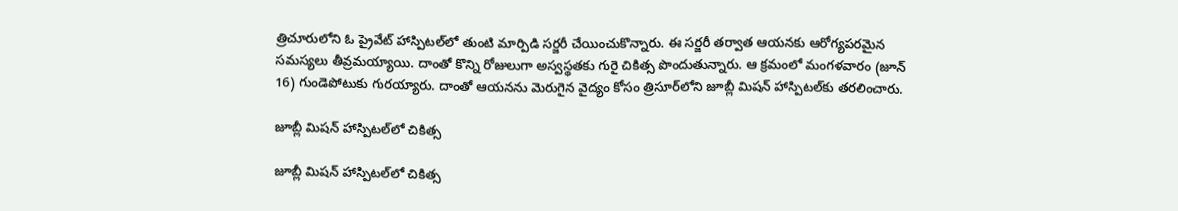త్రిచూరులోని ఓ ప్రైవేట్ హాస్పిటల్‌లో తుంటి మార్పిడి సర్జరీ చేయించుకొన్నారు. ఈ సర్జరీ తర్వాత ఆయనకు ఆరోగ్యపరమైన సమస్యలు తీవ్రమయ్యాయి. దాంతో కొన్ని రోజులుగా అస్వస్థతకు గురై చికిత్స పొందుతున్నారు. ఆ క్రమంలో మంగళవారం (జూన్ 16) గుండెపోటుకు గురయ్యారు. దాంతో ఆయనను మెరుగైన వైద్యం కోసం త్రిసూర్‌లోని జూబ్లీ మిషన్ హాస్పిటల్‌కు తరలించారు.

జూబ్లీ మిషన్ హాస్పిటల్‌లో చికిత్స

జూబ్లీ మిషన్ హాస్పిటల్‌లో చికిత్స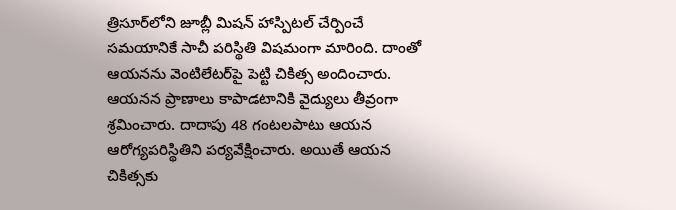త్రిసూర్‌లోని జూబ్లీ మిషన్ హాస్పిటల్‌ చేర్పించే సమయానికే సాచీ పరిస్థితి విషమంగా మారింది. దాంతో ఆయనను వెంటిలేటర్‌పై పెట్టి చికిత్స అందించారు. ఆయనన ప్రాణాలు కాపాడటానికి వైద్యులు తీవ్రంగా శ్రమించారు. దాదాపు 48 గంటలపాటు ఆయన ఆరోగ్యపరిస్థితిని పర్యవేక్షించారు. అయితే ఆయన చికిత్సకు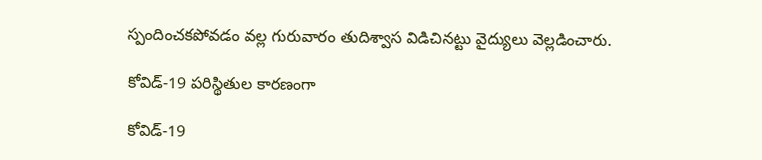స్పందించకపోవడం వల్ల గురువారం తుదిశ్వాస విడిచినట్టు వైద్యులు వెల్లడించారు.

కోవిడ్-19 పరిస్థితుల కారణంగా

కోవిడ్-19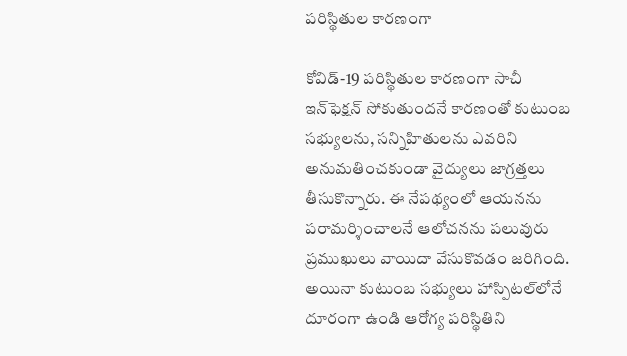పరిస్థితుల కారణంగా

కోవిడ్-19 పరిస్థితుల కారణంగా సాచీ ఇన్‌ఫెక్షన్ సోకుతుందనే కారణంతో కుటుంబ సభ్యులను, సన్నిహితులను ఎవరిని అనుమతించకుండా వైద్యులు జాగ్రత్తలు తీసుకొన్నారు. ఈ నేపథ్యంలో ఆయనను పరామర్శించాలనే ఆలోచనను పలువురు ప్రముఖులు వాయిదా వేసుకొవడం జరిగింది. అయినా కుటుంబ సభ్యులు హాస్పిటల్‌లోనే దూరంగా ఉండి ఆరోగ్య పరిస్థితిని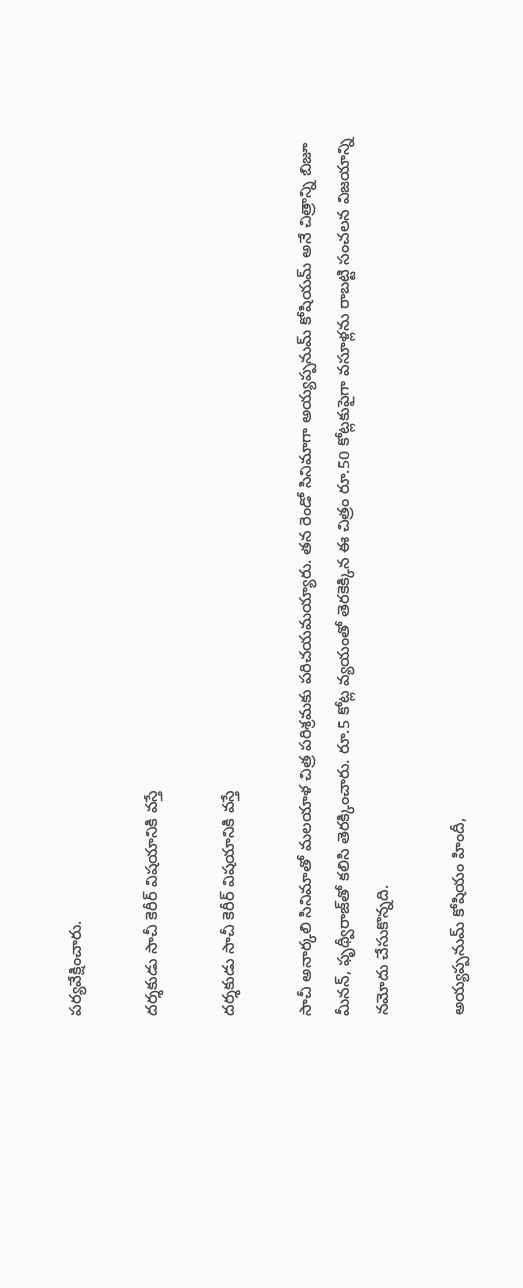పర్యవేక్షించారు.

దర్శకుడు సాచీ కెరీర్ విషయానికి వస్తే

దర్శకుడు సాచీ కెరీర్ విషయానికి వస్తే

సాచీ అనార్కలి సినిమాతో మలయాళ చిత్ర పరిశ్రమకు పరిచయమయ్యారు. తన రెండో సినిమాగా అయ్యప్పనుమ్ కోషియమ్ అనే చిత్రాన్ని బిజూ మీనన్, ఫృథ్వీరాజ్‌తో కలిసి తెరక్కించారు. రూ.5 కోట్ల వ్యయంతో తెరకెక్కిన ఈ చిత్రం రూ.50 కోట్లకుపైగా వసూళ్లను రాబట్టి సంచలన విజయాన్ని నమోదు చేసుకొన్నది.

అయ్యప్పనుమ్ కోషియం హిందీ,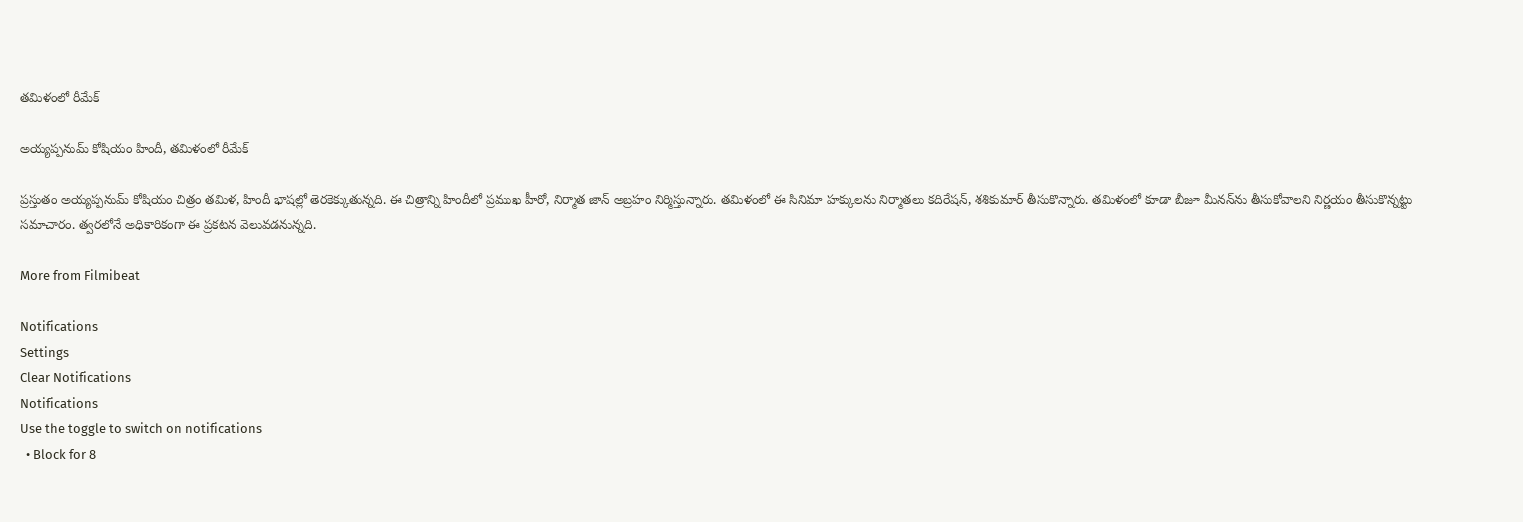తమిళంలో రీమేక్

అయ్యప్పనుమ్ కోషియం హిందీ, తమిళంలో రీమేక్

ప్రస్తుతం అయ్యప్పనుమ్ కోషియం చిత్రం తమిళ, హిందీ భాషల్లో తెరకెక్కుతున్నది. ఈ చిత్రాన్ని హిందీలో ప్రముఖ హీరో, నిర్మాత జాన్ అబ్రహం నిర్మిస్తున్నారు. తమిళంలో ఈ సినిమా హక్కులను నిర్మాతలు కదిరేషన్, శశికుమార్ తీసుకొన్నారు. తమిళంలో కూడా బీజూ మీనన్‌ను తీసుకోవాలని నిర్ణయం తీసుకొన్నట్టు సమాచారం. త్వరలోనే అధికారికంగా ఈ ప్రకటన వెలువడనున్నది.

More from Filmibeat

Notifications
Settings
Clear Notifications
Notifications
Use the toggle to switch on notifications
  • Block for 8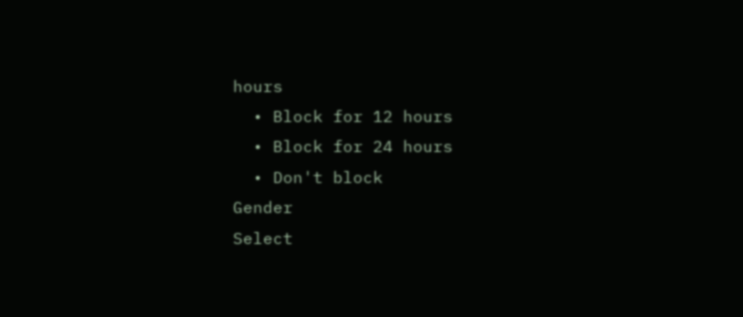hours
  • Block for 12 hours
  • Block for 24 hours
  • Don't block
Gender
Select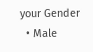your Gender
  • Male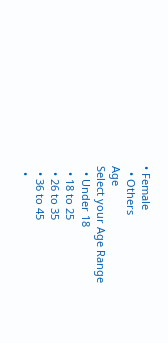• Female
  • Others
Age
Select your Age Range
  • Under 18
  • 18 to 25
  • 26 to 35
  • 36 to 45
  •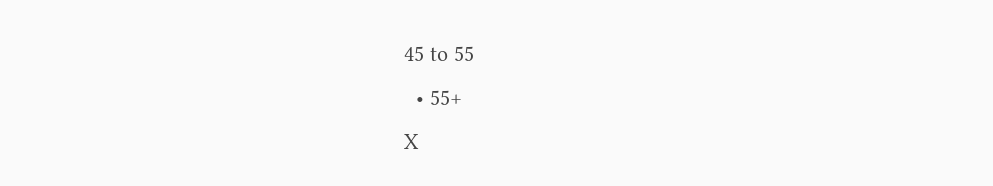45 to 55
  • 55+
X